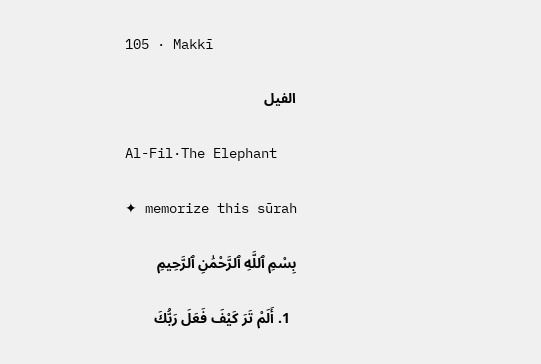105 · Makkī

الفيل

Al-Fil·The Elephant

✦ memorize this sūrah

بِسْمِ ٱللَّهِ ٱلرَّحْمَٰنِ ٱلرَّحِيمِ

  1. أَلَمْ تَرَ كَيْفَ فَعَلَ رَبُّكَ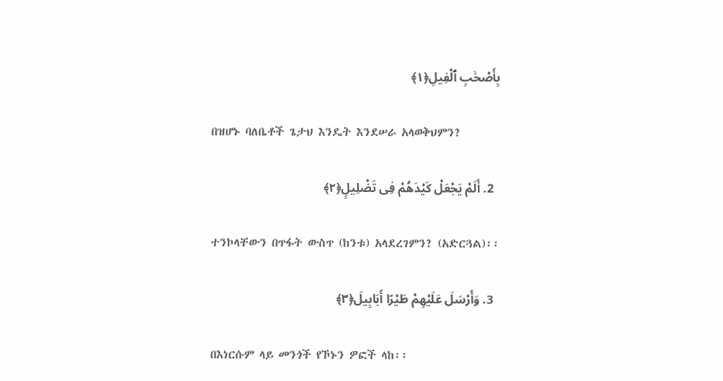بِأَصْحَٰبِ ٱلْفِيلِ﴿١﴾

    በዝሆኑ ባለቤቶች ጌታህ እንዴት እንደሠራ አላወቅህምን?

  2. أَلَمْ يَجْعَلْ كَيْدَهُمْ فِى تَضْلِيلٍ﴿٢﴾

    ተንኮላቸውን በጥፋት ውስጥ (ከንቱ) አላደረገምን? (አድርጓል)፡፡

  3. وَأَرْسَلَ عَلَيْهِمْ طَيْرًا أَبَابِيلَ﴿٣﴾

    በእነርሱም ላይ መንጎች የኾኑን ዎፎች ላከ፡፡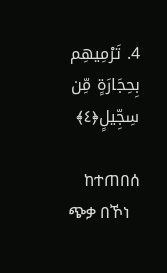4. تَرْمِيهِم بِحِجَارَةٍ مِّن سِجِّيلٍ﴿٤﴾

    ከተጠበሰ ጭቃ በኾነ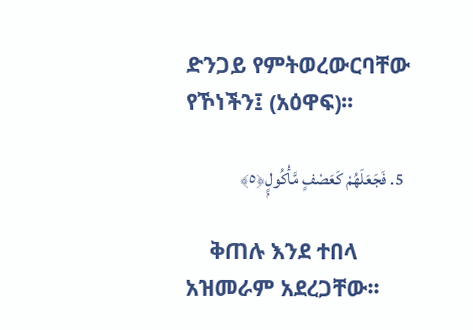ድንጋይ የምትወረውርባቸው የኾነችን፤ (አዕዋፍ)፡፡

  5. فَجَعَلَهُمْ كَعَصْفٍ مَّأْكُولٍۭ﴿٥﴾

    ቅጠሉ እንደ ተበላ አዝመራም አደረጋቸው፡፡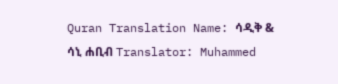Quran Translation Name: ሳዲቅ & ሳኒ ሐቢብ Translator: Muhammed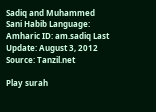Sadiq and Muhammed Sani Habib Language: Amharic ID: am.sadiq Last Update: August 3, 2012 Source: Tanzil.net

Play surah